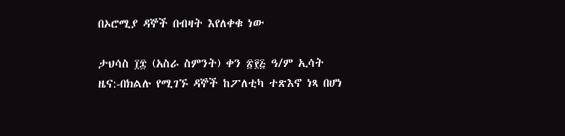በኦሮሚያ ዳኞች በብዛት እየለቀቁ ነው

ታህሳስ ፲፰ (አስራ ስምንት) ቀን ፳፻፭ ዓ/ም ኢሳት ዜና:-በክልሉ የሚገኙ ዳኞች ከፖለቲካ ተጽእኖ ነጻ በሆነ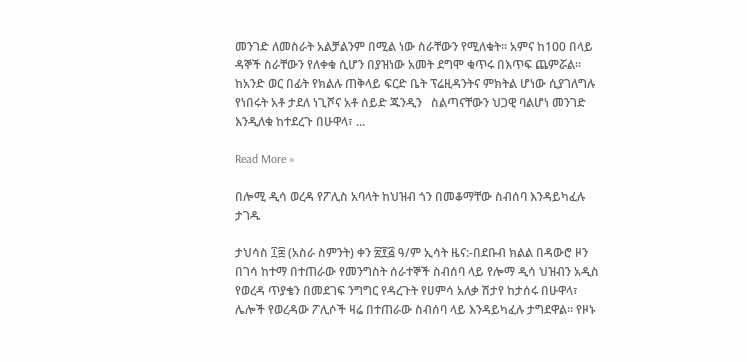መንገድ ለመስራት አልቻልንም በሚል ነው ስራቸውን የሚለቁት። አምና ከ100 በላይ ዳኞች ስራቸውን የለቀቁ ሲሆን በያዝነው አመት ደግሞ ቁጥሩ በእጥፍ ጨምሯል። ከአንድ ወር በፊት የክልሉ ጠቅላይ ፍርድ ቤት ፕሬዚዳንትና ምክትል ሆነው ሲያገለግሉ የነበሩት አቶ ታደለ ነጊሾና አቶ ሰይድ ጁንዲን   ስልጣናቸውን ህጋዊ ባልሆነ መንገድ እንዲለቁ ከተደረጉ በሁዋላ፣ ...

Read More »

በሎሚ ዲሳ ወረዳ የፖሊስ አባላት ከህዝብ ጎን በመቆማቸው ስብሰባ እንዳይካፈሉ ታገዱ

ታህሳስ ፲፰ (አስራ ስምንት) ቀን ፳፻፭ ዓ/ም ኢሳት ዜና:-በደቡብ ክልል በዳውሮ ዞን በገሳ ከተማ በተጠራው የመንግስት ሰራተኞች ስብሰባ ላይ የሎማ ዲሳ ህዝብን አዲስ የወረዳ ጥያቄን በመደገፍ ንግግር የዳረጉት የሀምሳ አለቃ ሽታየ ከታሰሩ በሁዋላ፣ ሌሎች የወረዳው ፖሊሶች ዛሬ በተጠራው ስብሰባ ላይ እንዳይካፈሉ ታግደዋል። የዞኑ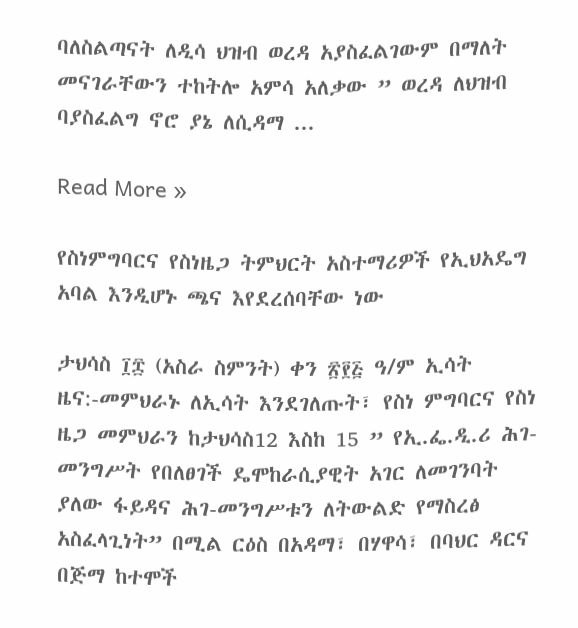ባለስልጣናት ለዲሳ ህዝብ ወረዳ አያስፈልገውም በማለት መናገራቸውን ተከትሎ አምሳ አለቃው ” ወረዳ ለህዝብ ባያስፈልግ ኖሮ ያኔ ለሲዳማ ...

Read More »

የስነምግባርና የስነዜጋ ትምህርት አስተማሪዎች የኢህአዴግ አባል እንዲሆኑ ጫና እየደረሰባቸው ነው

ታህሳስ ፲፰ (አስራ ስምንት) ቀን ፳፻፭ ዓ/ም ኢሳት ዜና:-መምህራኑ ለኢሳት እንደገለጡት፣ የስነ ምግባርና የስነ ዜጋ መምህራን ከታህሳስ12 እስከ 15 ” የኢ.ፌ.ዲ.ሪ ሕገ-መንግሥት የበለፀገች ዴሞከራሲያዊት አገር ለመገንባት ያለው ፋይዳና ሕገ-መንግሥቱን ለትውልድ የማስረፅ አስፈላጊነት” በሚል ርዕስ በአዳማ፣ በሃዋሳ፣ በባህር ዳርና በጅማ ከተሞች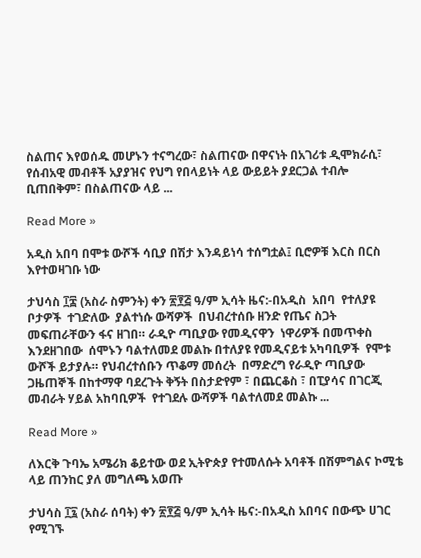ስልጠና እየወሰዱ መሆኑን ተናግረው፣ ስልጠናው በዋናነት በአገሪቱ ዲሞክራሲ፣ የሰብአዊ መብቶች አያያዝና የህግ የበላይነት ላይ ውይይት ያደርጋል ተብሎ ቢጠበቅም፣ በስልጠናው ላይ ...

Read More »

አዲስ አበባ በሞቱ ውሾች ሳቢያ በሽታ እንዳይነሳ ተሰግቷል፤ ቢሮዎቹ እርስ በርስ እየተወዛገቡ ነው

ታህሳስ ፲፰ (አስራ ስምንት) ቀን ፳፻፭ ዓ/ም ኢሳት ዜና:-በአዲስ  አበባ  የተለያዩ ቦታዎች  ተገድለው  ያልተነሱ ውሻዎች  በህብረተሰቡ ዘንድ የጤና ስጋት መፍጠራቸውን ፋና ዘገበ። ራዲዮ ጣቢያው የመዲናዋን  ነዋሪዎች በመጥቀስ እንደዘገበው  ሰሞኑን ባልተለመደ መልኩ በተለያዩ የመዲናይቱ አካባቢዎች  የሞቱ ውሾች ይታያሉ። የህብረተሰቡን ጥቆማ መሰረት  በማድረግ የራዲዮ ጣቢያው ጋዜጠኞች በከተማዋ ባደረጉት ቅኝት በስታድየም ፣ በጨርቆስ ፣ በፒያሳና በገርጂ መብራት ሃይል አከባቢዎች  የተገደሉ ውሻዎች ባልተለመደ መልኩ ...

Read More »

ለእርቅ ጉባኤ አሜሪክ ቆይተው ወደ ኢትዮጵያ የተመለሱት አባቶች በሽምግልና ኮሚቴ ላይ ጠንከር ያለ መግለጫ አወጡ

ታህሳስ ፲፯ (አስራ ሰባት) ቀን ፳፻፭ ዓ/ም ኢሳት ዜና:-በአዲስ አበባና በውጭ ሀገር የሚገኙ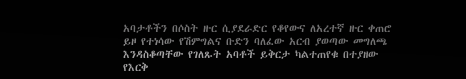አባታቶችን በሶስት ዙር ሲያደራድር የቆየውና ለአረተኛ ዙር ቀጠሮ ይዞ የተነሳው የሽምግልና ቡድን ባለፈው አርብ ያወጣው መግለጫ እንዳስቆጣቸው የገለጹት አባቶች ይቅርታ ካልተጠየቁ በተያዘው የእርቅ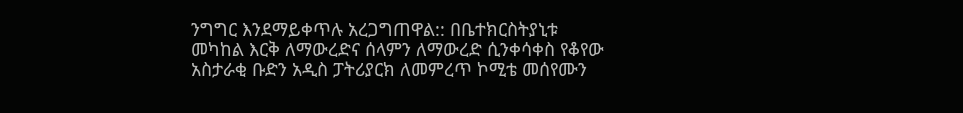ንግግር እንደማይቀጥሉ አረጋግጠዋል:: በቤተክርስትያኒቱ መካከል እርቅ ለማውረድና ሰላምን ለማውረድ ሲንቀሳቀስ የቆየው አስታራቂ ቡድን አዲስ ፓትሪያርክ ለመምረጥ ኮሚቴ መሰየሙን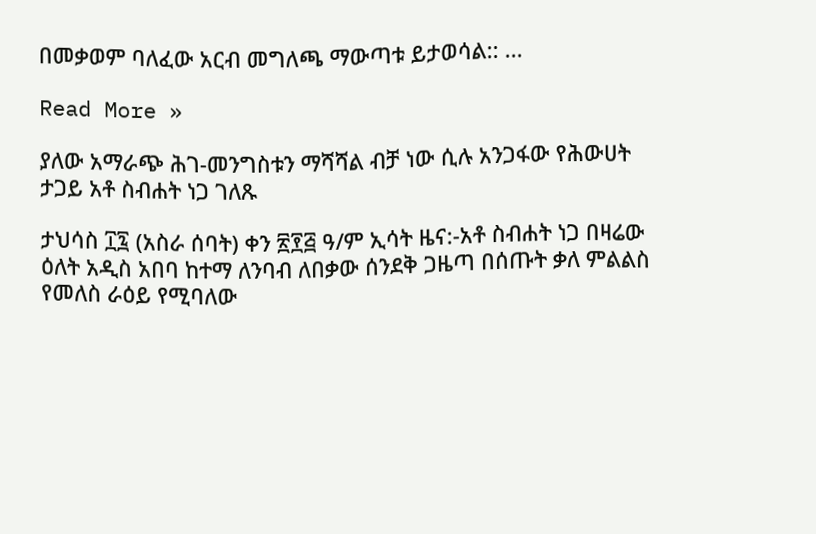በመቃወም ባለፈው አርብ መግለጫ ማውጣቱ ይታወሳል:: ...

Read More »

ያለው አማራጭ ሕገ-መንግስቱን ማሻሻል ብቻ ነው ሲሉ አንጋፋው የሕውሀት ታጋይ አቶ ስብሐት ነጋ ገለጹ

ታህሳስ ፲፯ (አስራ ሰባት) ቀን ፳፻፭ ዓ/ም ኢሳት ዜና:-አቶ ስብሐት ነጋ በዛሬው ዕለት አዲስ አበባ ከተማ ለንባብ ለበቃው ሰንደቅ ጋዜጣ በሰጡት ቃለ ምልልስ የመለስ ራዕይ የሚባለው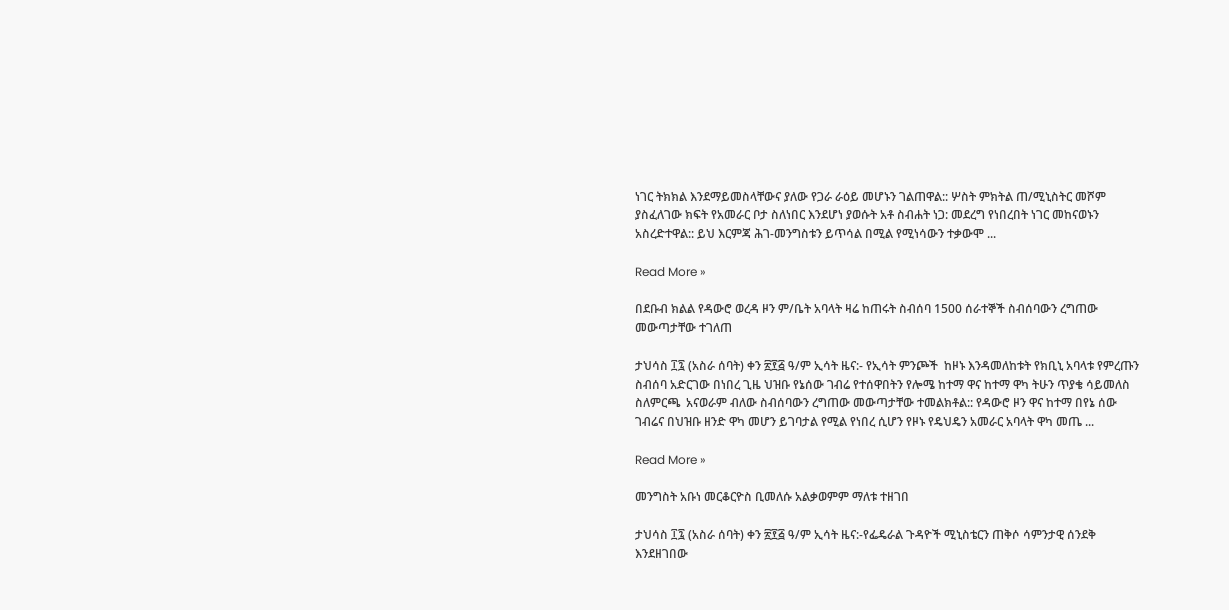ነገር ትክክል እንደማይመስላቸውና ያለው የጋራ ራዕይ መሆኑን ገልጠዋል:: ሦስት ምክትል ጠ/ሚኒስትር መሾም ያስፈለገው ክፍት የአመራር ቦታ ስለነበር እንደሆነ ያወሱት አቶ ስብሐት ነጋ: መደረግ የነበረበት ነገር መከናወኑን አስረድተዋል:: ይህ እርምጃ ሕገ-መንግስቱን ይጥሳል በሚል የሚነሳውን ተቃውሞ ...

Read More »

በደቡብ ክልል የዳውሮ ወረዳ ዞን ም/ቤት አባላት ዛሬ ከጠሩት ስብሰባ 1500 ሰራተኞች ስብሰባውን ረግጠው መውጣታቸው ተገለጠ

ታህሳስ ፲፯ (አስራ ሰባት) ቀን ፳፻፭ ዓ/ም ኢሳት ዜና:- የኢሳት ምንጮች  ከዞኑ እንዳመለከቱት የክቢኒ አባላቱ የምረጡን ስብሰባ አድርገው በነበረ ጊዜ ህዝቡ የኔሰው ገብሬ የተሰዋበትን የሎሜ ከተማ ዋና ከተማ ዋካ ትሁን ጥያቄ ሳይመለስ ስለምርጫ  አናወራም ብለው ስብሰባውን ረግጠው መውጣታቸው ተመልክቶል:: የዳውሮ ዞን ዋና ከተማ በየኔ ሰው ገብሬና በህዝቡ ዘንድ ዋካ መሆን ይገባታል የሚል የነበረ ሲሆን የዞኑ የዴህዴን አመራር አባላት ዋካ መጤ ...

Read More »

መንግስት አቡነ መርቆርዮስ ቢመለሱ አልቃወምም ማለቱ ተዘገበ

ታህሳስ ፲፯ (አስራ ሰባት) ቀን ፳፻፭ ዓ/ም ኢሳት ዜና:-የፌዴራል ጉዳዮች ሚኒስቴርን ጠቅሶ ሳምንታዊ ሰንደቅ  እንደዘገበው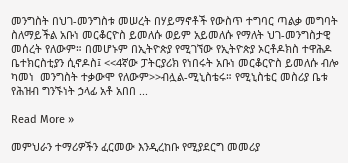መንግስት በህገ-መንግስቱ መሠረት በሃይማኖቶች የውስጥ ተግባር ጣልቃ መግባት ስለማይችል አቡነ መርቆርዮስ ይመለሱ ወይም አይመለሱ የማለት ህገ-መንግስታዊ መሰረት የለውም። በመሆኑም በኢትዮጵያ የሚገኘው የኢትዮጵያ ኦርቶዶክስ ተዋሕዶ ቤተክርስቲያን ሲኖዶስ፤ <<4ኛው ፓትርያሪክ የነበሩት አቡነ መርቆርዮስ ይመለሱ ብሎ ካመነ  መንግስት ተቃውሞ የለውም>>ብሏል-ሚኒስቴሩ። የሚኒስቴር መስሪያ ቤቱ የሕዝብ ግንኙነት ኃላፊ አቶ አበበ ...

Read More »

መምህራን ተማሪዎችን ፈርመው እንዲረከቡ የሚያደርግ መመሪያ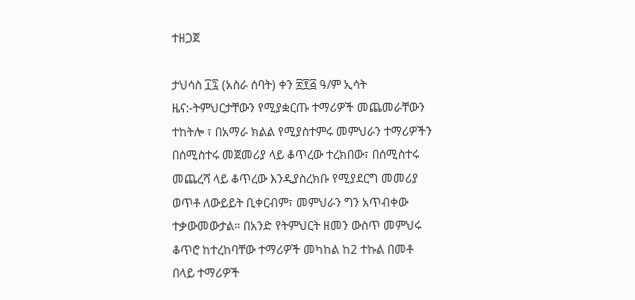ተዘጋጀ

ታህሳስ ፲፯ (አስራ ሰባት) ቀን ፳፻፭ ዓ/ም ኢሳት ዜና:-ትምህርታቸውን የሚያቋርጡ ተማሪዎች መጨመራቸውን ተከትሎ ፣ በአማራ ክልል የሚያስተምሩ መምህራን ተማሪዎችን በሰሚስተሩ መጀመሪያ ላይ ቆጥረው ተረክበው፣ በሰሚስተሩ መጨረሻ ላይ ቆጥረው እንዲያስረክቡ የሚያደርግ መመሪያ ወጥቶ ለውይይት ቢቀርብም፣ መምህራን ግን አጥብቀው ተቃውመውታል። በአንድ የትምህርት ዘመን ውስጥ መምህሩ ቆጥሮ ከተረከባቸው ተማሪዎች መካከል ከ2 ተኩል በመቶ በላይ ተማሪዎች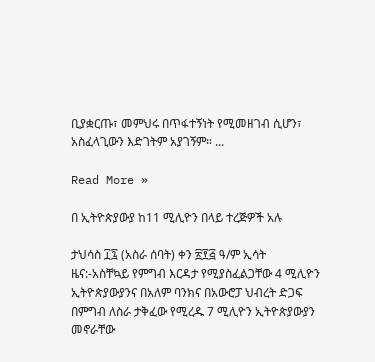ቢያቋርጡ፣ መምህሩ በጥፋተኝነት የሚመዘገብ ሲሆን፣ አስፈላጊውን እድገትም አያገኝም። ...

Read More »

በ ኢትዮጵያውያ ከ11 ሚሊዮን በላይ ተረጅዎች አሉ

ታህሳስ ፲፯ (አስራ ሰባት) ቀን ፳፻፭ ዓ/ም ኢሳት ዜና:-አስቸኳይ የምግብ እርዳታ የሚያስፈልጋቸው 4 ሚሊዮን ኢትዮጵያውያንና በአለም ባንክና በአውሮፓ ህብረት ድጋፍ በምግብ ለስራ ታቅፈው የሚረዱ 7 ሚሊዮን ኢትዮጵያውያን መኖራቸው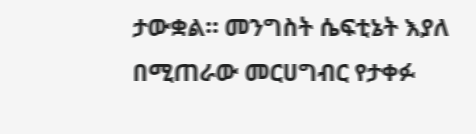ታውቋል። መንግስት ሴፍቲኔት እያለ በሚጠራው መርሀግብር የታቀፉ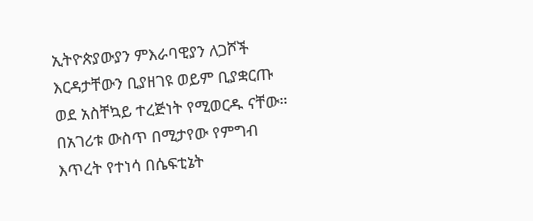ኢትዮጵያውያን ምእራባዊያን ለጋሾች እርዳታቸውን ቢያዘገዩ ወይም ቢያቋርጡ ወደ አስቸኳይ ተረጅነት የሚወርዱ ናቸው። በአገሪቱ ውስጥ በሚታየው የምግብ እጥረት የተነሳ በሴፍቲኔት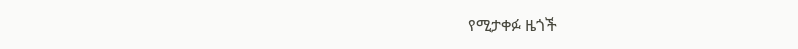የሚታቀፉ ዜጎች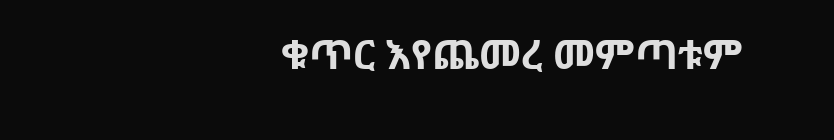ቁጥር እየጨመረ መምጣቱም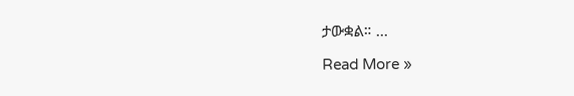ታውቋል። ...

Read More »